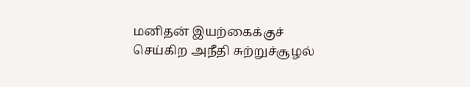மனிதன் இயற்கைக்குச் செய்கிற அநீதி சுற்றுச்சூழல்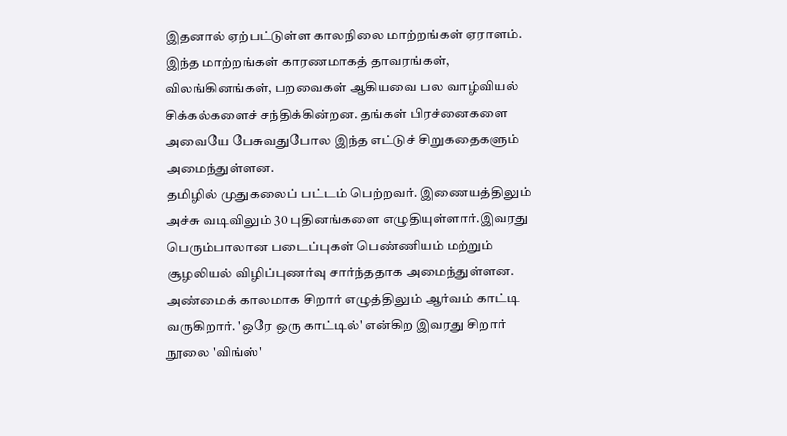இதனால் ஏற்பட்டுள்ள காலநிலை மாற்றங்கள் ஏராளம். இந்த மாற்றங்கள் காரணமாகத் தாவரங்கள், விலங்கினங்கள், பறவைகள் ஆகியவை பல வாழ்வியல் சிக்கல்களைச் சந்திக்கின்றன. தங்கள் பிரச்னைகளை அவையே பேசுவதுபோல இந்த எட்டுச் சிறுகதைகளும் அமைந்துள்ளன.
தமிழில் முதுகலைப் பட்டம் பெற்றவர். இணையத்திலும் அச்சு வடிவிலும் 30 புதினங்களை எழுதியுள்ளார்.இவரது பெரும்பாலான படைப்புகள் பெண்ணியம் மற்றும் சூழலியல் விழிப்புணர்வு சார்ந்ததாக அமைந்துள்ளன. அண்மைக் காலமாக சிறார் எழுத்திலும் ஆர்வம் காட்டி வருகிறார். 'ஒரே ஒரு காட்டில்' என்கிற இவரது சிறார் நூலை 'விங்ஸ்'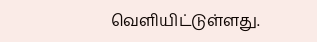வெளியிட்டுள்ளது.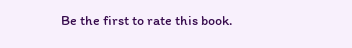Be the first to rate this book.